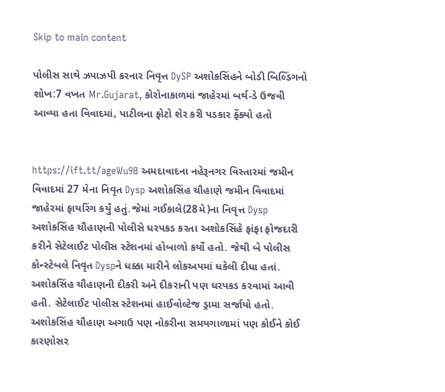Skip to main content

પોલીસ સાથે ઝપાઝપી કરનાર નિવૃત્ત DySP અશોકસિંહને બોડી બિલ્ડિંગનો શોખ:7 વખત Mr.Gujarat, કોરોનાકાળમાં જાહેરમાં બર્થ-ડે ઉજવી આવ્યા હતા વિવાદમાં, પાટીલના ફોટો શેર કરી પડકાર ફેંક્યો હતો


https://ift.tt/ageWu9B અમદાવાદના નહેરૂનગર વિસ્તારમાં જમીન વિવાદમાં 27 મેના નિવૃત Dysp અશોકસિંહ ચૌહાણે જમીન વિવાદમાં જાહેરમાં ફાયરિંગ કર્યું હતું.જેમાં ગઈકાલે(28મે)ના નિવૃત્ત Dysp અશોકસિંહ ચૌહાણની પોલીસે ધરપકડ કરતા અશોકસિંહે ફાંફા ફોજદારી કરીને સેટેલાઈટ પોલીસ સ્ટેશનમાં હોબાળો કર્યો હતો. જેથી બે પોલીસ કોન્સ્ટેબલે નિવૃત Dyspને ધક્કા મારીને લોકઅપમાં ધકેલી દીધા હતાં. અશોકસિંહ ચૌહાણની દીકરી અને દીકરાની પણ ધરપકડ કરવામાં આવી હતી. સેટેલાઈટ પોલીસ સ્ટેશનમાં હાઈવોલ્ટેજ ડ્રામા સર્જાયો હતો. અશોકસિંહ ચૌહાણ અગાઉ પણ નોકરીના સમયગાળામાં પણ કોઈને કોઈ કારણોસર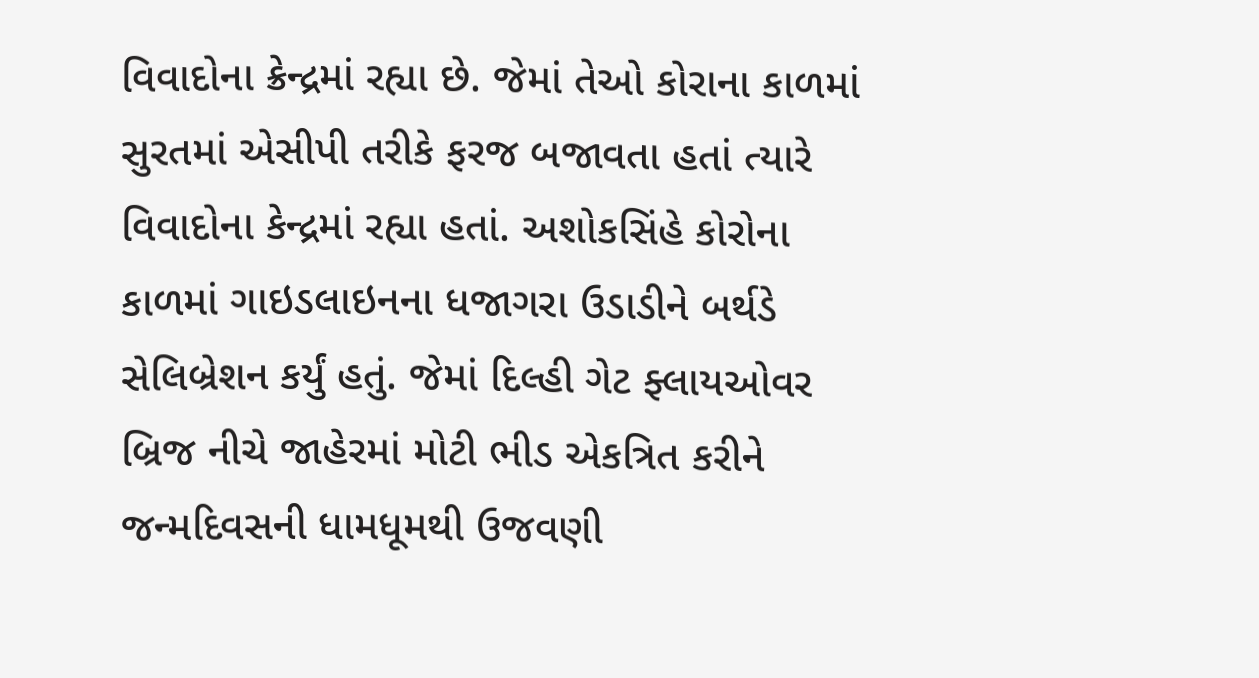વિવાદોના ક્રેન્દ્રમાં રહ્યા છે. જેમાં તેઓ કોરાના કાળમાં સુરતમાં એસીપી તરીકે ફરજ બજાવતા હતાં ત્યારે વિવાદોના કેન્દ્રમાં રહ્યા હતાં. અશોકસિંહે કોરોના કાળમાં ગાઇડલાઇનના ધજાગરા ઉડાડીને બર્થડે સેલિબ્રેશન કર્યું હતું. જેમાં દિલ્હી ગેટ ફ્લાયઓવર બ્રિજ નીચે જાહેરમાં મોટી ભીડ એકત્રિત કરીને જન્મદિવસની ધામધૂમથી ઉજવણી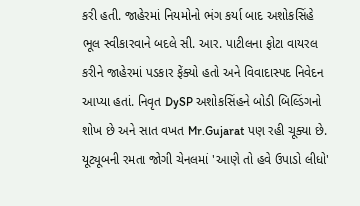કરી હતી. જાહેરમાં નિયમોનો ભંગ કર્યા બાદ અશોકસિંહે ભૂલ સ્વીકારવાને બદલે સી. આર. પાટીલના ફોટા વાયરલ કરીને જાહેરમાં પડકાર ફેંક્યો હતો અને વિવાદાસ્પદ નિવેદન આપ્યા હતાં. નિવૃત DySP અશોકસિંહને બોડી બિલ્ડિંગનો શોખ છે અને સાત વખત Mr.Gujarat પણ રહી ચૂક્યા છે. યૂટ્યૂબની રમતા જોગી ચેનલમાં 'આણે તો હવે ઉપાડો લીધો'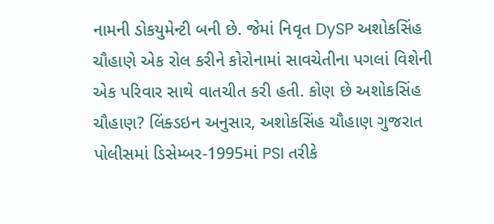નામની ડોકયુમેન્ટી બની છે. જેમાં નિવૃત DySP અશોકસિંહ ચૌહાણે એક રોલ કરીને કોરોનામાં સાવચેતીના પગલાં વિશેની એક પરિવાર સાથે વાતચીત કરી હતી. કોણ છે અશોકસિંહ ચૌહાણ? લિંક્ડઇન અનુસાર, અશોકસિંહ ચૌહાણ ગુજરાત પોલીસમાં ડિસેમ્બર-1995માં PSI તરીકે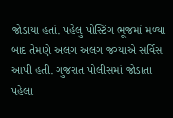જોડાયા હતાં. પહેલુ પોસ્ટિંગ ભૂજમાં મળ્યા બાદ તેમણે અલગ અલગ જગ્યાએ સર્વિસ આપી હતી. ગુજરાત પોલીસમાં જોડાતા પહેલા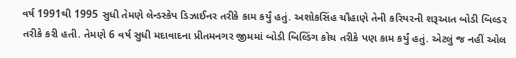વર્ષ 1991થી 1995 સુધી તેમણે લેન્ડસ્કેપ ડિઝાઈનર તરીકે કામ કર્યું હતું. અશોકસિંહ ચૌહાણે તેની કરિયરની શરૂઆત બોડી બિલ્ડર તરીકે કરી હતી. તેમણે 6 વર્ષ સુધી મદાવાદના પ્રીતમનગર જીમમાં બોડી બિલ્ડિંગ કોચ તરીકે પણ કામ કર્યું હતું. એટલું જ નહીં ઓલ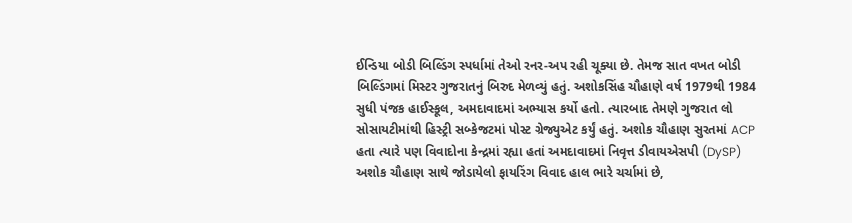ઈન્ડિયા બોડી બિલ્ડિંગ સ્પર્ધામાં તેઓ રનર-અપ રહી ચૂક્યા છે. તેમજ સાત વખત બોડી બિલ્ડિંગમાં મિસ્ટર ગુજરાતનું બિરુદ મેળવ્યું હતું. અશોકસિંહ ચૌહાણે વર્ષ 1979થી 1984 સુધી પંજક હાઈસ્કૂલ, અમદાવાદમાં અભ્યાસ કર્યો હતો. ત્યારબાદ તેમણે ગુજરાત લો સોસાયટીમાંથી હિસ્ટ્રી સબ્કેજટમાં પોસ્ટ ગ્રેજ્યુએટ કર્યું હતું. અશોક ચૌહાણ સુરતમાં ACP હતા ત્યારે પણ વિવાદોના કેન્દ્રમાં રહ્યા હતાં અમદાવાદમાં નિવૃત્ત ડીવાયએસપી (DySP) અશોક ચૌહાણ સાથે જોડાયેલો ફાયરિંગ વિવાદ હાલ ભારે ચર્ચામાં છે,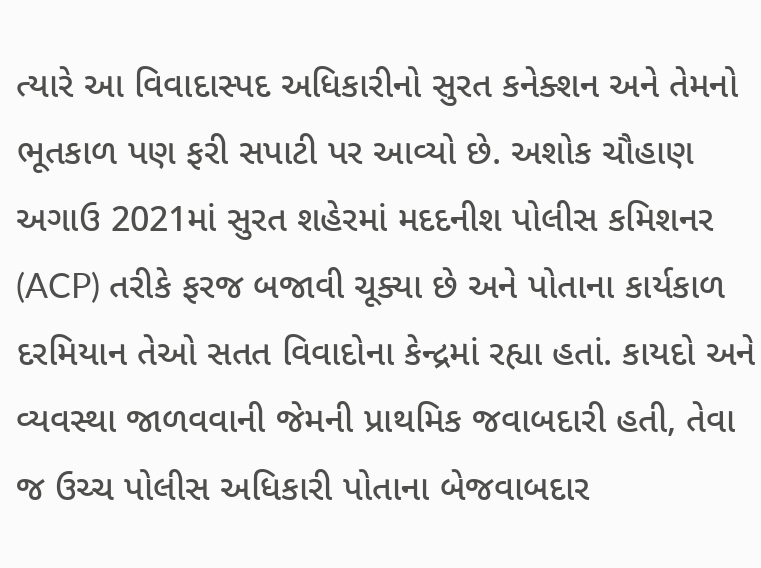ત્યારે આ વિવાદાસ્પદ અધિકારીનો સુરત કનેક્શન અને તેમનો ભૂતકાળ પણ ફરી સપાટી પર આવ્યો છે. અશોક ચૌહાણ અગાઉ 2021માં સુરત શહેરમાં મદદનીશ પોલીસ કમિશનર (ACP) તરીકે ફરજ બજાવી ચૂક્યા છે અને પોતાના કાર્યકાળ દરમિયાન તેઓ સતત વિવાદોના કેન્દ્રમાં રહ્યા હતાં. કાયદો અને વ્યવસ્થા જાળવવાની જેમની પ્રાથમિક જવાબદારી હતી, તેવા જ ઉચ્ચ પોલીસ અધિકારી પોતાના બેજવાબદાર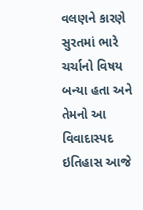વલણને કારણે સુરતમાં ભારે ચર્ચાનો વિષય બન્યા હતા અને તેમનો આ વિવાદાસ્પદ ઇતિહાસ આજે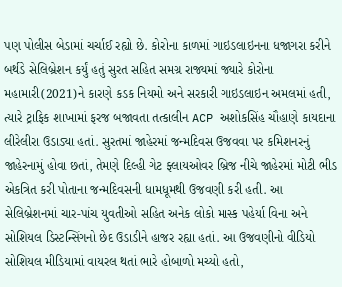પણ પોલીસ બેડામાં ચર્ચાઈ રહ્યો છે. કોરોના કાળમાં ગાઇડલાઇનના ધજાગરા કરીને બર્થડે સેલિબ્રેશન કર્યું હતું સુરત સહિત સમગ્ર રાજ્યમાં જ્યારે કોરોના મહામારી(2021)ને કારણે કડક નિયમો અને સરકારી ગાઇડલાઇન અમલમાં હતી, ત્યારે ટ્રાફિક શાખામાં ફરજ બજાવતા તત્કાલીન ACP અશોકસિંહ ચૌહાણે કાયદાના લીરેલીરા ઉડાડ્યા હતાં. સુરતમાં જાહેરમાં જન્મદિવસ ઉજવવા પર કમિશનરનું જાહેરનામું હોવા છતાં, તેમણે દિલ્હી ગેટ ફ્લાયઓવર બ્રિજ નીચે જાહેરમાં મોટી ભીડ એકત્રિત કરી પોતાના જન્મદિવસની ધામધૂમથી ઉજવણી કરી હતી. આ સેલિબ્રેશનમાં ચાર-પાંચ યુવતીઓ સહિત અનેક લોકો માસ્ક પહેર્યા વિના અને સોશિયલ ડિસ્ટન્સિંગનો છેદ ઉડાડીને હાજર રહ્યા હતાં. આ ઉજવણીનો વીડિયો સોશિયલ મીડિયામાં વાયરલ થતાં ભારે હોબાળો મચ્યો હતો,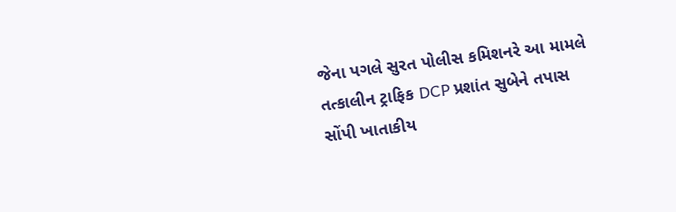જેના પગલે સુરત પોલીસ કમિશનરે આ મામલે તત્કાલીન ટ્રાફિક DCP પ્રશાંત સુબેને તપાસ સોંપી ખાતાકીય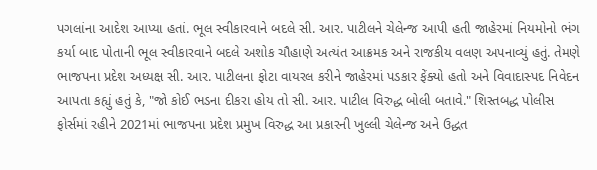પગલાંના આદેશ આપ્યા હતાં. ભૂલ સ્વીકારવાને બદલે સી. આર. પાટીલને ચેલેન્જ આપી હતી જાહેરમાં નિયમોનો ભંગ કર્યા બાદ પોતાની ભૂલ સ્વીકારવાને બદલે અશોક ચૌહાણે અત્યંત આક્રમક અને રાજકીય વલણ અપનાવ્યું હતું. તેમણે ભાજપના પ્રદેશ અધ્યક્ષ સી. આર. પાટીલના ફોટા વાયરલ કરીને જાહેરમાં પડકાર ફેંક્યો હતો અને વિવાદાસ્પદ નિવેદન આપતા કહ્યું હતું કે, "જો કોઈ ભડના દીકરા હોય તો સી. આર. પાટીલ વિરુદ્ધ બોલી બતાવે." શિસ્તબદ્ધ પોલીસ ફોર્સમાં રહીને 2021માં ભાજપના પ્રદેશ પ્રમુખ વિરુદ્ધ આ પ્રકારની ખુલ્લી ચેલેન્જ અને ઉદ્ધત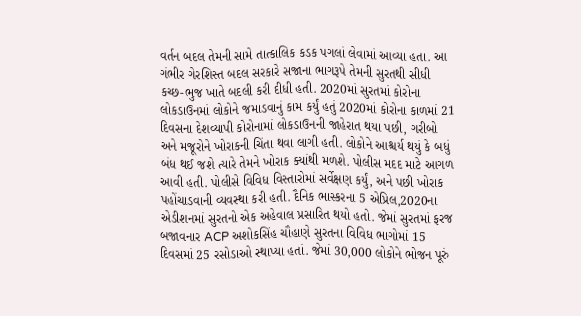વર્તન બદલ તેમની સામે તાત્કાલિક કડક પગલાં લેવામાં આવ્યા હતા. આ ગંભીર ગેરશિસ્ત બદલ સરકારે સજાના ભાગરૂપે તેમની સુરતથી સીધી કચ્છ-ભુજ ખાતે બદલી કરી દીધી હતી. 2020માં સુરતમાં કોરોના લોકડાઉનમાં લોકોને જમાડવાનું કામ કર્યું હતું 2020માં કોરોના કાળમાં 21 દિવસના દેશવ્યાપી કોરોનામાં લોકડાઉનની જાહેરાત થયા પછી, ગરીબો અને મજૂરોને ખોરાકની ચિંતા થવા લાગી હતી. લોકોને આશ્ચર્ય થયું કે બધું બંધ થઈ જશે ત્યારે તેમને ખોરાક ક્યાંથી મળશે. પોલીસ મદદ માટે આગળ આવી હતી. પોલીસે વિવિધ વિસ્તારોમાં સર્વેક્ષણ કર્યું, અને પછી ખોરાક પહોંચાડવાની વ્યવસ્થા કરી હતી. દૈનિક ભાસ્કરના 5 એપ્રિલ,2020ના એડીશનમાં સુરતનો એક અહેવાલ પ્રસારિત થયો હતો. જેમાં સુરતમાં ફરજ બજાવનાર ACP અશોકસિંહ ચૌહાણે સુરતના વિવિધ ભાગોમાં 15 દિવસમાં 25 રસોડાઓ સ્થાપ્યા હતાં. જેમાં 30,000 લોકોને ભોજન પૂરું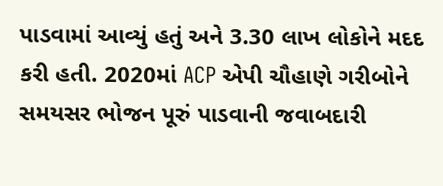પાડવામાં આવ્યું હતું અને 3.30 લાખ લોકોને મદદ કરી હતી. 2020માં ACP એપી ચૌહાણે ગરીબોને સમયસર ભોજન પૂરું પાડવાની જવાબદારી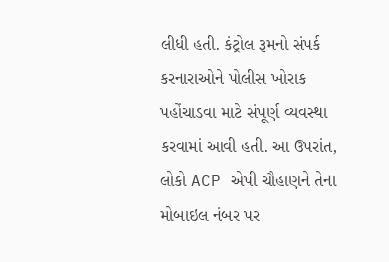લીધી હતી. કંટ્રોલ રૂમનો સંપર્ક કરનારાઓને પોલીસ ખોરાક પહોંચાડવા માટે સંપૂર્ણ વ્યવસ્થા કરવામાં આવી હતી. આ ઉપરાંત, લોકો ACP એપી ચૌહાણને તેના મોબાઇલ નંબર પર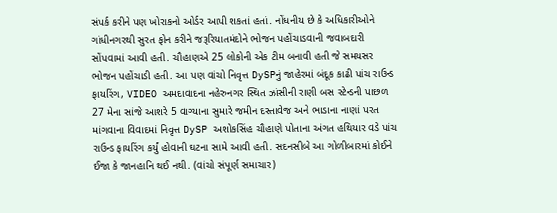સંપર્ક કરીને પણ ખોરાકનો ઓર્ડર આપી શકતાં હતાં. નોંધનીય છે કે અધિકારીઓને ગાંધીનગરથી સુરત ફોન કરીને જરૂરિયાતમંદોને ભોજન પહોંચાડવાની જવાબદારી સોંપવામાં આવી હતી. ચૌહાણએ 25 લોકોની એક ટીમ બનાવી હતી જે સમયસર ભોજન પહોંચાડી હતી. આ પણ વાંચો નિવૃત્ત DySPનું જાહેરમાં બંદૂક કાઢી પાંચ રાઉન્ડ ફાયરિંગ, VIDEO અમદાવાદના નહેરુનગર સ્થિત ઝાંસીની રાણી બસ સ્ટેન્ડની પાછળ 27 મેના સાંજે આશરે 5 વાગ્યાના સુમારે જમીન દસ્તાવેજ અને ભાડાના નાણાં પરત માંગવાના વિવાદમાં નિવૃત્ત DySP અશોકસિંહ ચૌહાણે પોતાના અંગત હથિયાર વડે પાંચ રાઉન્ડ ફાયરિંગ કર્યું હોવાની ઘટના સામે આવી હતી. સદનસીબે આ ગોળીબારમાં કોઈને ઈજા કે જાનહાનિ થઈ નથી. (વાંચો સંપૂર્ણ સમાચાર)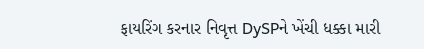ફાયરિંગ કરનાર નિવૃત્ત DySPને ખેંચી ધક્કા મારી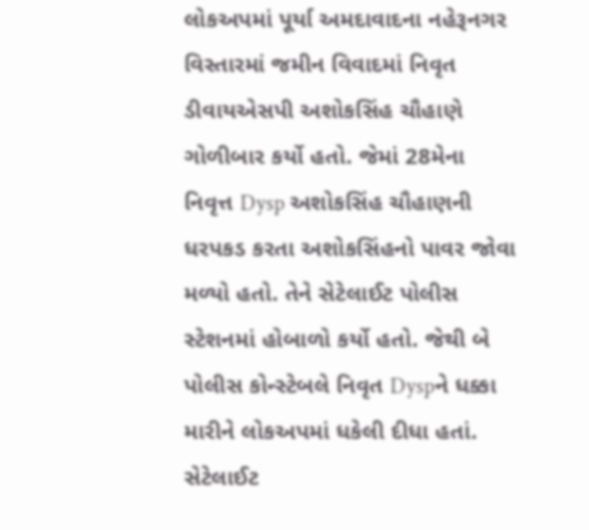લોકઅપમાં પૂર્યા અમદાવાદના નહેરૂનગર વિસ્તારમાં જમીન વિવાદમાં નિવૃત ડીવાયએસપી અશોકસિંહ ચૌહાણે ગોળીબાર કર્યો હતો. જેમાં 28મેના નિવૃત્ત Dysp અશોકસિંહ ચૌહાણની ધરપકડ કરતા અશોકસિંહનો પાવર જોવા મળ્યો હતો. તેને સેટેલાઈટ પોલીસ સ્ટેશનમાં હોબાળો કર્યો હતો. જેથી બે પોલીસ કોન્સ્ટેબલે નિવૃત Dyspને ધક્કા મારીને લોકઅપમાં ધકેલી દીધા હતાં. સેટેલાઈટ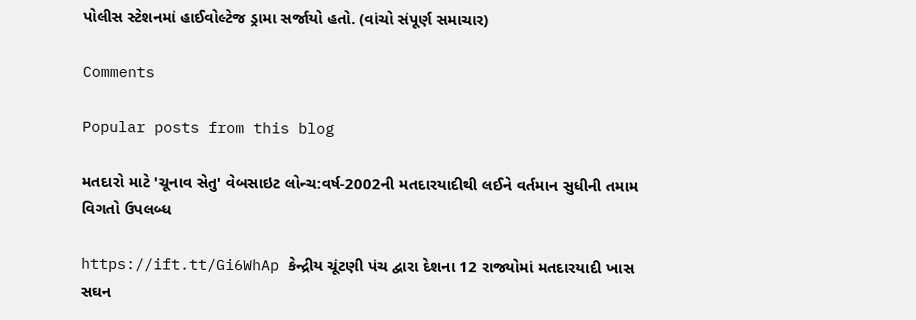પોલીસ સ્ટેશનમાં હાઈવોલ્ટેજ ડ્રામા સર્જાયો હતો. (વાંચો સંપૂર્ણ સમાચાર)

Comments

Popular posts from this blog

મતદારો માટે 'ચૂનાવ સેતુ' વેબસાઇટ લોન્ચ:વર્ષ-2002ની મતદારયાદીથી લઈને વર્તમાન સુધીની તમામ વિગતો ઉપલબ્ધ

https://ift.tt/Gi6WhAp કેન્દ્રીય ચૂંટણી પંચ દ્વારા દેશના 12 રાજ્યોમાં મતદારયાદી ખાસ સઘન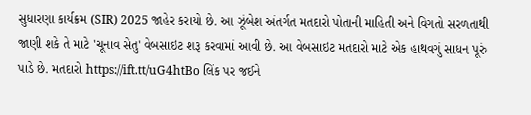સુધારણા કાર્યક્રમ (SIR) 2025 જાહેર કરાયો છે. આ ઝૂંબેશ અંતર્ગત મતદારો પોતાની માહિતી અને વિગતો સરળતાથી જાણી શકે તે માટે 'ચૂનાવ સેતુ' વેબસાઇટ શરૂ કરવામાં આવી છે. આ વેબસાઇટ મતદારો માટે એક હાથવગું સાધન પૂરું પાડે છે. મતદારો https://ift.tt/uG4htBo લિંક પર જઈને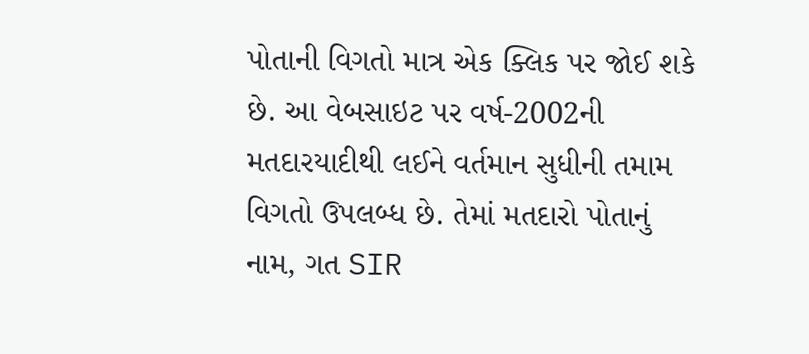પોતાની વિગતો માત્ર એક ક્લિક પર જોઈ શકે છે. આ વેબસાઇટ પર વર્ષ-2002ની મતદારયાદીથી લઈને વર્તમાન સુધીની તમામ વિગતો ઉપલબ્ધ છે. તેમાં મતદારો પોતાનું નામ, ગત SIR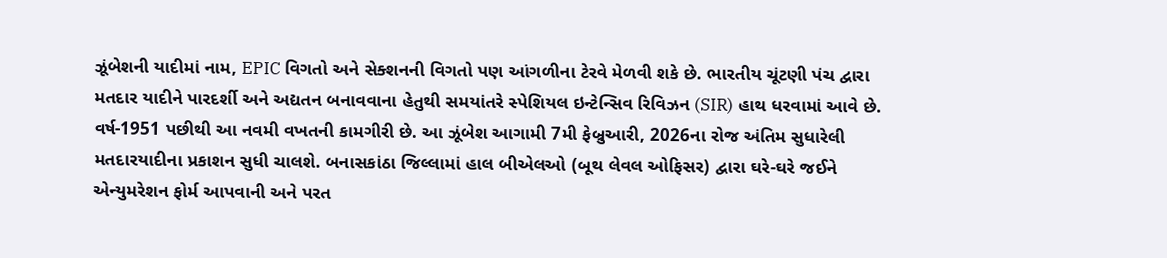ઝૂંબેશની યાદીમાં નામ, EPIC વિગતો અને સેક્શનની વિગતો પણ આંગળીના ટેરવે મેળવી શકે છે. ભારતીય ચૂંટણી પંચ દ્વારા મતદાર યાદીને પારદર્શી અને અદ્યતન બનાવવાના હેતુથી સમયાંતરે સ્પેશિયલ ઇન્ટેન્સિવ રિવિઝન (SIR) હાથ ધરવામાં આવે છે. વર્ષ-1951 પછીથી આ નવમી વખતની કામગીરી છે. આ ઝૂંબેશ આગામી 7મી ફેબ્રુઆરી, 2026ના રોજ અંતિમ સુધારેલી મતદારયાદીના પ્રકાશન સુધી ચાલશે. બનાસકાંઠા જિલ્લામાં હાલ બીએલઓ (બૂથ લેવલ ઓફિસર) દ્વારા ઘરે-ઘરે જઈને એન્યુમરેશન ફોર્મ આપવાની અને પરત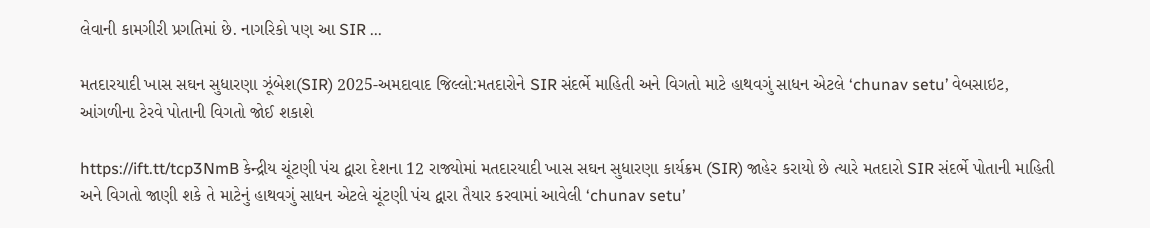લેવાની કામગીરી પ્રગતિમાં છે. નાગરિકો પણ આ SIR ...

મતદારયાદી ખાસ સઘન સુધારણા ઝૂંબેશ(SIR) 2025-અમદાવાદ જિલ્લો:મતદારોને SIR સંદર્ભે માહિતી અને વિગતો માટે હાથવગું સાધન એટલે ‘chunav setu’ વેબસાઇટ, આંગળીના ટેરવે પોતાની વિગતો જોઈ શકાશે

https://ift.tt/tcp3NmB કેન્દ્રીય ચૂંટણી પંચ દ્વારા દેશના 12 રાજ્યોમાં મતદારયાદી ખાસ સઘન સુધારણા કાર્યક્રમ (SIR) જાહેર કરાયો છે ત્યારે મતદારો SIR સંદર્ભે પોતાની માહિતી અને વિગતો જાણી શકે તે માટેનું હાથવગું સાધન એટલે ચૂંટણી પંચ દ્વારા તૈયાર કરવામાં આવેલી ‘chunav setu’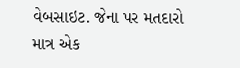વેબસાઇટ. જેના પર મતદારો માત્ર એક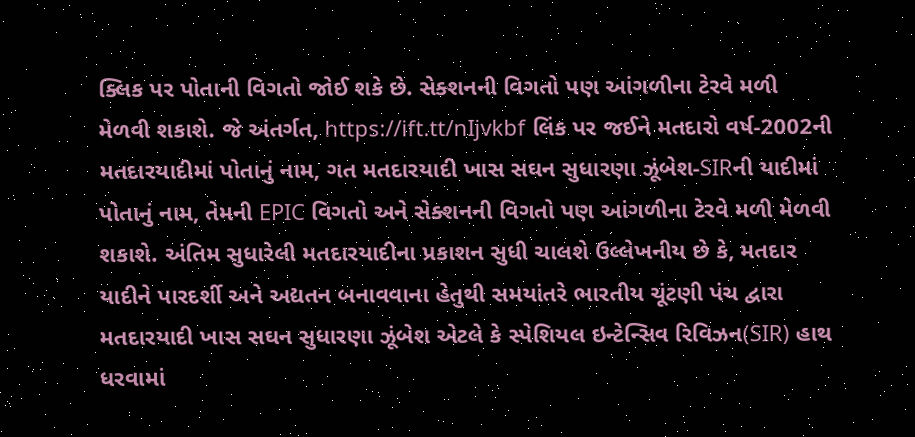ક્લિક પર પોતાની વિગતો જોઈ શકે છે. સેક્શનની વિગતો પણ આંગળીના ટેરવે મળી મેળવી શકાશે. જે અંતર્ગત, https://ift.tt/nIjvkbf લિંક પર જઈને મતદારો વર્ષ-2002ની મતદારયાદીમાં પોતાનું નામ, ગત મતદારયાદી ખાસ સઘન સુધારણા ઝૂંબેશ-SIRની યાદીમાં પોતાનું નામ, તેમની EPIC વિગતો અને સેક્શનની વિગતો પણ આંગળીના ટેરવે મળી મેળવી શકાશે. અંતિમ સુધારેલી મતદારયાદીના પ્રકાશન સુધી ચાલશે ઉલ્લેખનીય છે કે, મતદાર યાદીને પારદર્શી અને અદ્યતન બનાવવાના હેતુથી સમયાંતરે ભારતીય ચૂંટણી પંચ દ્વારા મતદારયાદી ખાસ સઘન સુધારણા ઝૂંબેશ એટલે કે સ્પેશિયલ ઇન્ટેન્સિવ રિવિઝન(SIR) હાથ ધરવામાં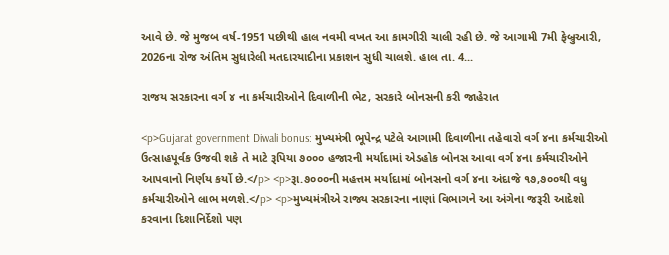આવે છે. જે મુજબ વર્ષ-1951 પછીથી હાલ નવમી વખત આ કામગીરી ચાલી રહી છે. જે આગામી 7મી ફેબ્રુઆરી, 2026ના રોજ અંતિમ સુધારેલી મતદારયાદીના પ્રકાશન સુધી ચાલશે. હાલ તા. 4...

રાજય સરકારના વર્ગ ૪ ના કર્મચારીઓને દિવાળીની ભેટ, સરકારે બોનસની કરી જાહેરાત

<p>Gujarat government Diwali bonus: મુખ્યમંત્રી ભૂપેન્દ્ર પટેલે આગામી દિવાળીના તહેવારો વર્ગ ૪ના કર્મચારીઓ ઉત્‍સાહપૂર્વક ઉજવી શકે તે માટે રૂપિયા ૭૦૦૦ હજારની મર્યાદામાં એડહોક બોનસ આવા વર્ગ ૪ના કર્મચારીઓને આપવાનો નિર્ણય કર્યો છે.</p> <p>રૂા.૭૦૦૦ની મહત્તમ મર્યાદામાં બોનસનો વર્ગ ૪ના અંદાજે ૧૭,૭૦૦થી વધુ કર્મચારીઓને લાભ મળશે.</p> <p>મુખ્યમંત્રીએ રાજ્ય સરકારના નાણાં વિભાગને આ અંગેના જરૂરી આદેશો કરવાના દિશાનિર્દેશો પણ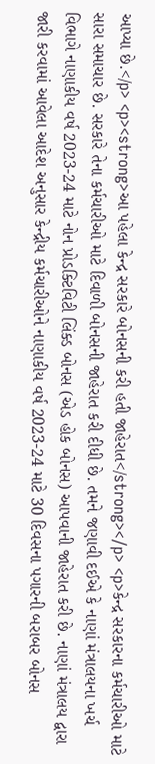આપ્યા છે.</p> <p><strong>આ પહેલા કેન્દ્ર સરકારે બોનસની કરી હતી જાહેરાત</strong></p> <p>કેન્દ્ર સરકારના કર્મચારીઓ માટે સારા સમાચાર છે. સરકારે તેના કર્મચારીઓ માટે દિવાળી બોનસની જાહેરાત કરી દીધી છે. તમને જણાવી દઈએ કે નાણાં મંત્રાલયના ખર્ચ વિભાગે નાણાકીય વર્ષ 2023-24 માટે નોન પ્રોડક્ટિવિટી લિંક્ડ બોનસ (એડ હોક બોનસ) આપવાની જાહેરાત કરી છે. નાણાં મંત્રાલય દ્વારા જારી કરવામાં આવેલા આદેશ અનુસાર કેન્દ્રીય કર્મચારીઓને નાણાકીય વર્ષ 2023-24 માટે 30 દિવસના પગારની બરાબર બોનસ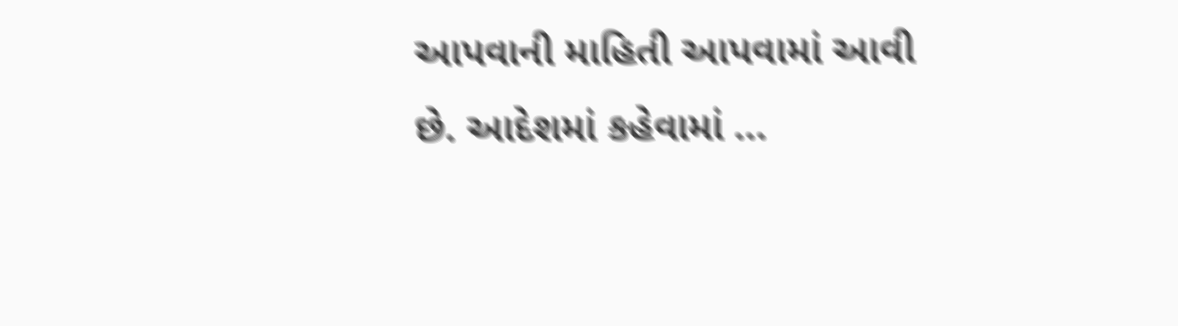આપવાની માહિતી આપવામાં આવી છે. આદેશમાં કહેવામાં ...